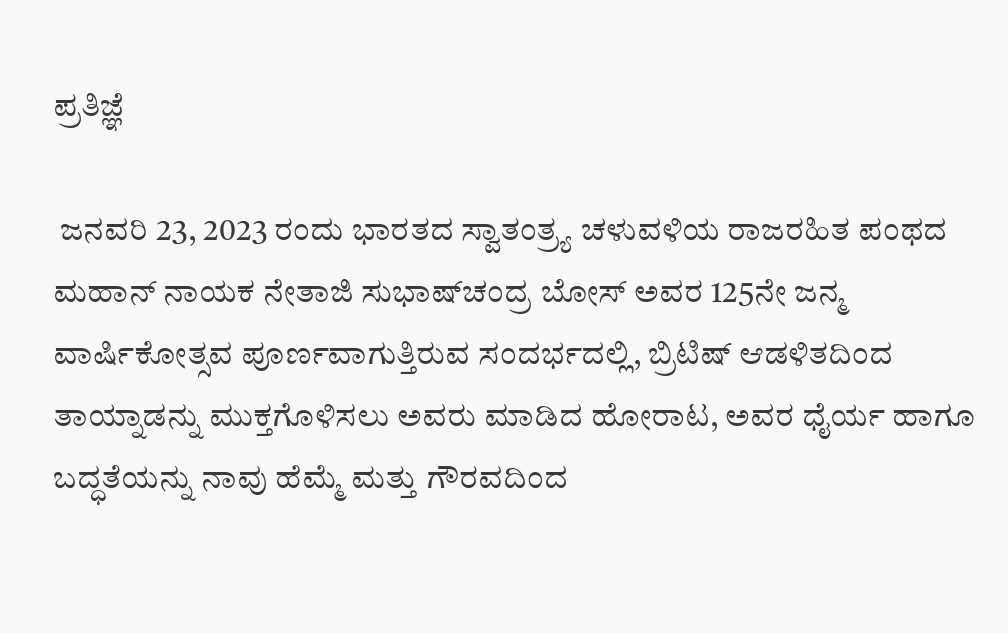ಪ್ರತಿಜ್ಞೆ

 ಜನವರಿ 23, 2023 ರಂದು ಭಾರತದ ಸ್ವಾತಂತ್ರ್ಯ ಚಳುವಳಿಯ ರಾಜರಹಿತ ಪಂಥದ ಮಹಾನ್ ನಾಯಕ ನೇತಾಜಿ ಸುಭಾಷ್‌ಚಂದ್ರ ಬೋಸ್ ಅವರ 125ನೇ ಜನ್ಮ ವಾರ್ಷಿಕೋತ್ಸವ ಪೂರ್ಣವಾಗುತ್ತಿರುವ ಸಂದರ್ಭದಲ್ಲಿ, ಬ್ರಿಟಿಷ್ ಆಡಳಿತದಿಂದ ತಾಯ್ನಾಡನ್ನು ಮುಕ್ತಗೊಳಿಸಲು ಅವರು ಮಾಡಿದ ಹೋರಾಟ, ಅವರ ಧೈರ್ಯ ಹಾಗೂ ಬದ್ಧತೆಯನ್ನು ನಾವು ಹೆಮ್ಮೆ ಮತ್ತು ಗೌರವದಿಂದ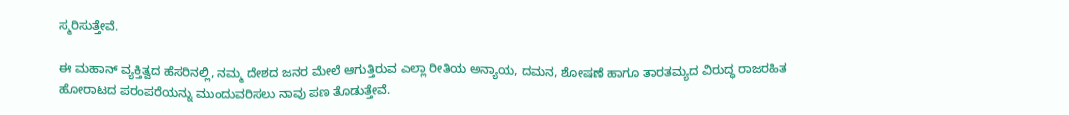ಸ್ಮರಿಸುತ್ತೇವೆ.

ಈ ಮಹಾನ್ ವ್ಯಕ್ತಿತ್ವದ ಹೆಸರಿನಲ್ಲಿ, ನಮ್ಮ ದೇಶದ ಜನರ ಮೇಲೆ ಆಗುತ್ತಿರುವ ಎಲ್ಲಾ ರೀತಿಯ ಅನ್ಯಾಯ, ದಮನ, ಶೋಷಣೆ ಹಾಗೂ ತಾರತಮ್ಯದ ವಿರುದ್ಧ ರಾಜರಹಿತ ಹೋರಾಟದ ಪರಂಪರೆಯನ್ನು ಮುಂದುವರಿಸಲು ನಾವು ಪಣ ತೊಡುತ್ತೇವೆ.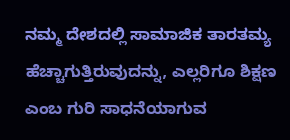ನಮ್ಮ ದೇಶದಲ್ಲಿ ಸಾಮಾಜಿಕ ತಾರತಮ್ಯ ಹೆಚ್ಚಾಗುತ್ತಿರುವುದನ್ನು, ಎಲ್ಲರಿಗೂ ಶಿಕ್ಷಣ ಎಂಬ ಗುರಿ ಸಾಧನೆಯಾಗುವ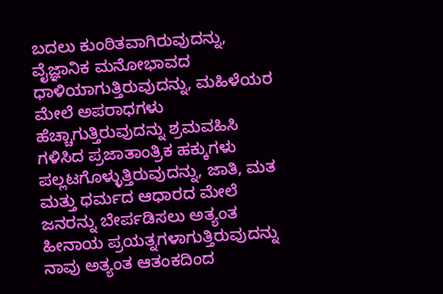ಬದಲು ಕುಂಠಿತವಾಗಿರುವುದನ್ನು, ವೈಜ್ಞಾನಿಕ ಮನೋಭಾವದ ಧಾಳಿಯಾಗುತ್ತಿರುವುದನ್ನು, ಮಹಿಳೆಯರ ಮೇಲೆ ಅಪರಾಧಗಳು ಹೆಚ್ಚಾಗುತ್ತಿರುವುದನ್ನು ಶ್ರಮವಹಿಸಿ ಗಳಿಸಿದ ಪ್ರಜಾತಾಂತ್ರಿಕ ಹಕ್ಕುಗಳು ಪಲ್ಲಟಗೊಳ್ಳುತ್ತಿರುವುದನ್ನು, ಜಾತಿ, ಮತ ಮತ್ತು ಧರ್ಮದ ಆಧಾರದ ಮೇಲೆ ಜನರನ್ನು ಬೇರ್ಪಡಿಸಲು ಅತ್ಯಂತ ಹೀನಾಯ ಪ್ರಯತ್ನಗಳಾಗುತ್ತಿರುವುದನ್ನು ನಾವು ಅತ್ಯಂತ ಆತಂಕದಿಂದ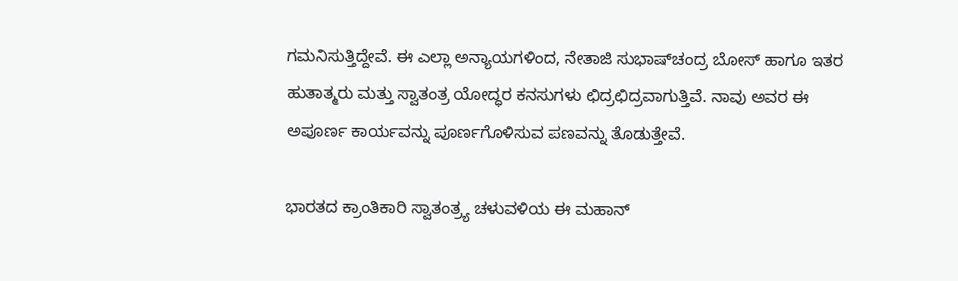ಗಮನಿಸುತ್ತಿದ್ದೇವೆ. ಈ ಎಲ್ಲಾ ಅನ್ಯಾಯಗಳಿಂದ, ನೇತಾಜಿ ಸುಭಾಷ್‌ಚಂದ್ರ ಬೋಸ್ ಹಾಗೂ ಇತರ ಹುತಾತ್ಮರು ಮತ್ತು ಸ್ವಾತಂತ್ರ ಯೋದ್ಧರ ಕನಸುಗಳು ಛಿದ್ರಛಿದ್ರವಾಗುತ್ತಿವೆ. ನಾವು ಅವರ ಈ ಅಪೂರ್ಣ ಕಾರ್ಯವನ್ನು ಪೂರ್ಣಗೊಳಿಸುವ ಪಣವನ್ನು ತೊಡುತ್ತೇವೆ.

ಭಾರತದ ಕ್ರಾಂತಿಕಾರಿ ಸ್ವಾತಂತ್ರ್ಯ ಚಳುವಳಿಯ ಈ ಮಹಾನ್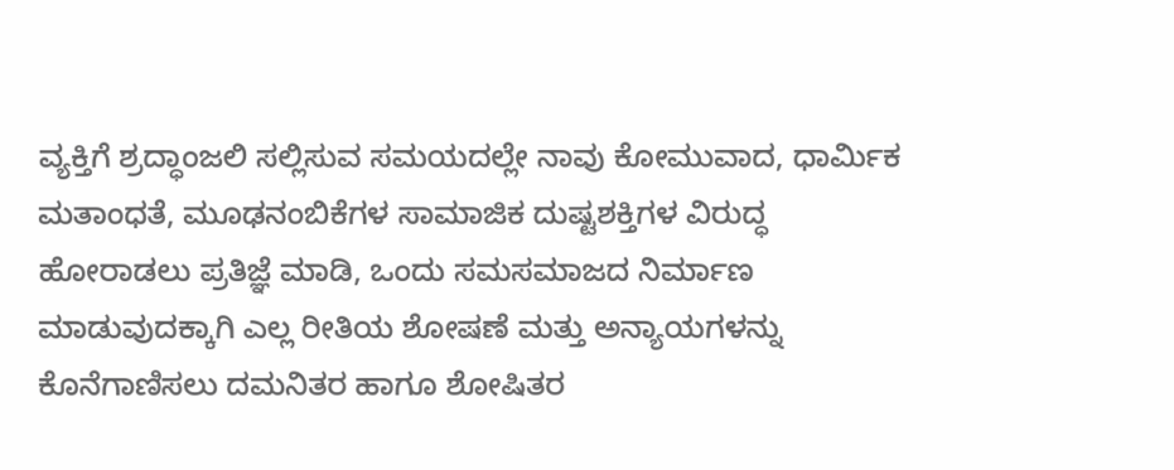ವ್ಯಕ್ತಿಗೆ ಶ್ರದ್ಧಾಂಜಲಿ ಸಲ್ಲಿಸುವ ಸಮಯದಲ್ಲೇ ನಾವು ಕೋಮುವಾದ, ಧಾರ್ಮಿಕ ಮತಾಂಧತೆ, ಮೂಢನಂಬಿಕೆಗಳ ಸಾಮಾಜಿಕ ದುಷ್ಟಶಕ್ತಿಗಳ ವಿರುದ್ಧ ಹೋರಾಡಲು ಪ್ರತಿಜ್ಞೆ ಮಾಡಿ, ಒಂದು ಸಮಸಮಾಜದ ನಿರ್ಮಾಣ ಮಾಡುವುದಕ್ಕಾಗಿ ಎಲ್ಲ ರೀತಿಯ ಶೋಷಣೆ ಮತ್ತು ಅನ್ಯಾಯಗಳನ್ನು ಕೊನೆಗಾಣಿಸಲು ದಮನಿತರ ಹಾಗೂ ಶೋಷಿತರ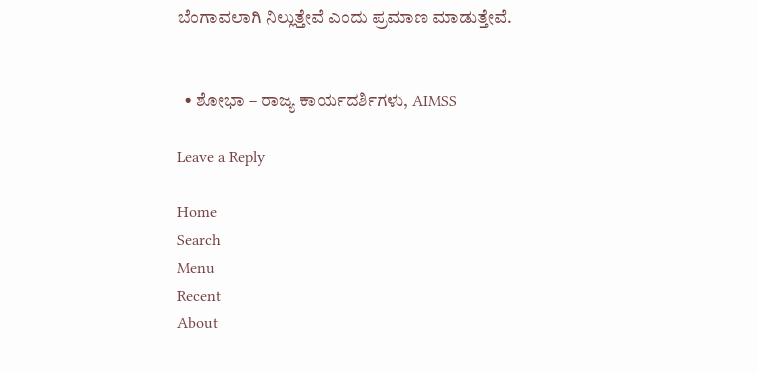ಬೆಂಗಾವಲಾಗಿ ನಿಲ್ಲುತ್ತೇವೆ ಎಂದು ಪ್ರಮಾಣ ಮಾಡುತ್ತೇವೆ.


  • ಶೋಭಾ – ರಾಜ್ಯ ಕಾರ್ಯದರ್ಶಿಗಳು, AIMSS

Leave a Reply

Home
Search
Menu
Recent
About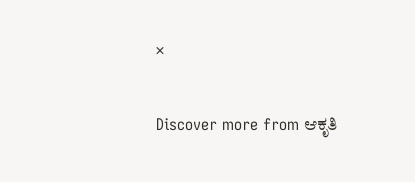×

Discover more from ಆಕೃತಿ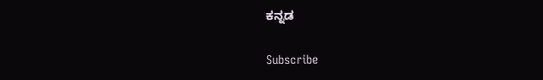ಕನ್ನಡ

Subscribe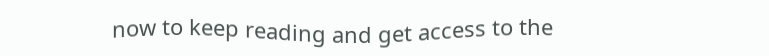now to keep reading and get access to the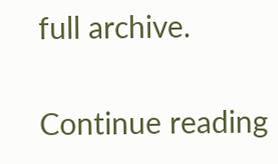full archive.

Continue reading